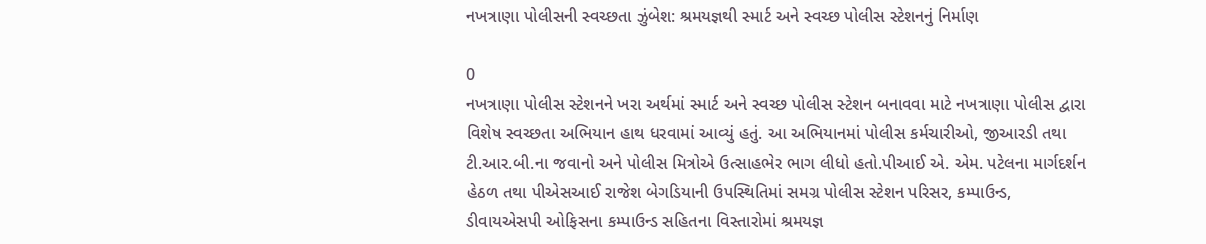નખત્રાણા પોલીસની સ્વચ્છતા ઝુંબેશ: શ્રમયજ્ઞથી સ્માર્ટ અને સ્વચ્છ પોલીસ સ્ટેશનનું નિર્માણ

0
નખત્રાણા પોલીસ સ્ટેશનને ખરા અર્થમાં સ્માર્ટ અને સ્વચ્છ પોલીસ સ્ટેશન બનાવવા માટે નખત્રાણા પોલીસ દ્વારા વિશેષ સ્વચ્છતા અભિયાન હાથ ધરવામાં આવ્યું હતું. આ અભિયાનમાં પોલીસ કર્મચારીઓ, જીઆરડી તથા ટી.આર.બી.ના જવાનો અને પોલીસ મિત્રોએ ઉત્સાહભેર ભાગ લીધો હતો.પીઆઈ એ. એમ. પટેલના માર્ગદર્શન હેઠળ તથા પીએસઆઈ રાજેશ બેગડિયાની ઉપસ્થિતિમાં સમગ્ર પોલીસ સ્ટેશન પરિસર, કમ્પાઉન્ડ,
ડીવાયએસપી ઓફિસના કમ્પાઉન્ડ સહિતના વિસ્તારોમાં શ્રમયજ્ઞ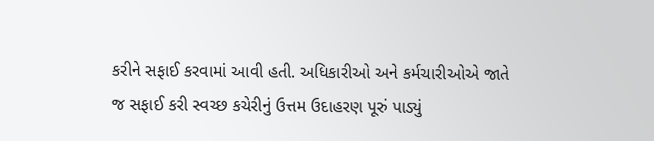કરીને સફાઈ કરવામાં આવી હતી. અધિકારીઓ અને કર્મચારીઓએ જાતે જ સફાઈ કરી સ્વચ્છ કચેરીનું ઉત્તમ ઉદાહરણ પૂરું પાડ્યું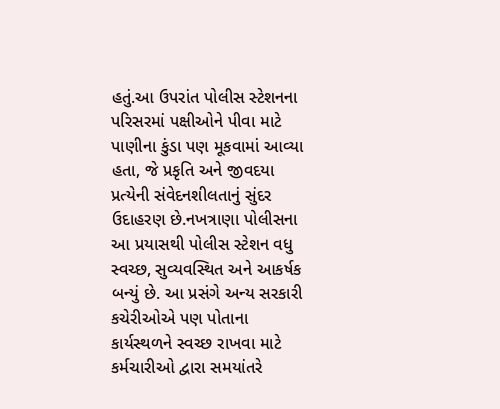હતું.આ ઉપરાંત પોલીસ સ્ટેશનના પરિસરમાં પક્ષીઓને પીવા માટે પાણીના કુંડા પણ મૂકવામાં આવ્યા હતા, જે પ્રકૃતિ અને જીવદયા પ્રત્યેની સંવેદનશીલતાનું સુંદર ઉદાહરણ છે.નખત્રાણા પોલીસના આ પ્રયાસથી પોલીસ સ્ટેશન વધુ સ્વચ્છ, સુવ્યવસ્થિત અને આકર્ષક બન્યું છે. આ પ્રસંગે અન્ય સરકારી કચેરીઓએ પણ પોતાના કાર્યસ્થળને સ્વચ્છ રાખવા માટે કર્મચારીઓ દ્વારા સમયાંતરે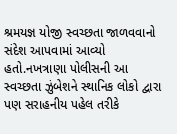શ્રમયજ્ઞ યોજી સ્વચ્છતા જાળવવાનો સંદેશ આપવામાં આવ્યો હતો.નખત્રાણા પોલીસની આ સ્વચ્છતા ઝુંબેશને સ્થાનિક લોકો દ્વારા પણ સરાહનીય પહેલ તરીકે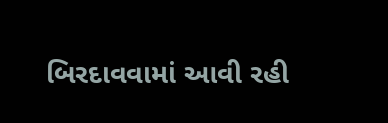બિરદાવવામાં આવી રહી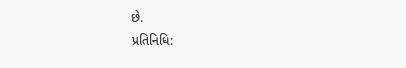છે.
પ્રતિનિધિ: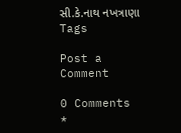સી.કે.નાથ નખત્રાણા
Tags

Post a Comment

0 Comments
*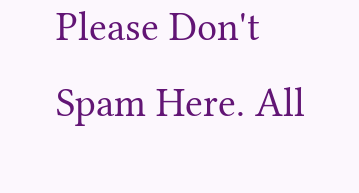Please Don't Spam Here. All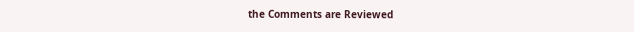the Comments are Reviewed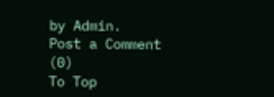by Admin.
Post a Comment (0)
To Top